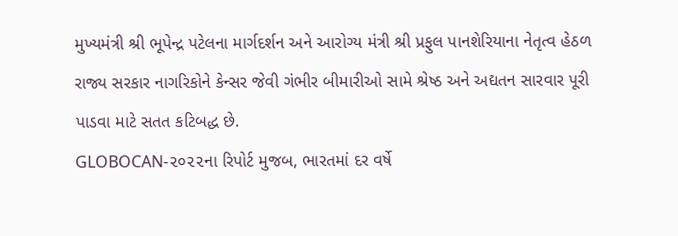મુખ્યમંત્રી શ્રી ભૂપેન્દ્ર પટેલના માર્ગદર્શન અને આરોગ્ય મંત્રી શ્રી પ્રફુલ પાનશેરિયાના નેતૃત્વ હેઠળ રાજ્ય સરકાર નાગરિકોને કેન્સર જેવી ગંભીર બીમારીઓ સામે શ્રેષ્ઠ અને અદ્યતન સારવાર પૂરી પાડવા માટે સતત કટિબદ્ધ છે.
GLOBOCAN-૨૦૨૨ના રિપોર્ટ મુજબ, ભારતમાં દર વર્ષે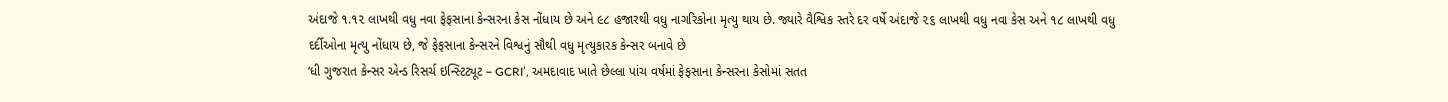અંદાજે ૧.૧૨ લાખથી વધુ નવા ફેફસાના કેન્સરના કેસ નોંધાય છે અને ૯૮ હજારથી વધુ નાગરિકોના મૃત્યુ થાય છે. જ્યારે વૈશ્વિક સ્તરે દર વર્ષે અંદાજે ૨૬ લાખથી વધુ નવા કેસ અને ૧૮ લાખથી વધુ દર્દીઓના મૃત્યુ નોંધાય છે, જે ફેફસાના કેન્સરને વિશ્વનું સૌથી વધુ મૃત્યુકારક કેન્સર બનાવે છે
‘ધી ગુજરાત કેન્સર એન્ડ રિસર્ચ ઇન્સ્ટિટ્યૂટ – GCRI’, અમદાવાદ ખાતે છેલ્લા પાંચ વર્ષમાં ફેફસાના કેન્સરના કેસોમાં સતત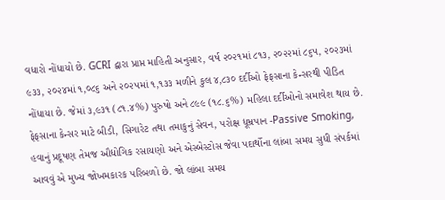વધારો નોંધાયો છે. GCRI દ્વારા પ્રાપ્ત માહિતી અનુસાર, વર્ષ ૨૦૨૧માં ૮૧૩, ૨૦૨૨માં ૮૬૫, ૨૦૨૩માં ૯૩૩, ૨૦૨૪માં ૧,૦૮૬ અને ૨૦૨૫માં ૧,૧૩૩ મળીને કુલ ૪,૮૩૦ દર્દીઓ ફેફસાના કેન્સરથી પીડિત નોંધાયા છે. જેમાં ૩,૯૩૧ (૮૧.૪%) પુરુષો અને ૮૯૯ (૧૮.૬%) મહિલા દર્દીઓનો સમાવેશ થાય છે.
ફેફસાના કેન્સર માટે બીડી, સિગારેટ તથા તમાકુનું સેવન, પરોક્ષ ધૂમ્રપાન -Passive Smoking, હવાનું પ્રદૂષણ તેમજ ઔદ્યોગિક રસાયણો અને એસ્બેસ્ટોસ જેવા પદાર્થોના લાંબા સમય સુધી સંપર્કમાં આવવું એ મુખ્ય જોખમકારક પરિબળો છે. જો લાંબા સમય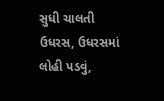સુધી ચાલતી ઉધરસ, ઉધરસમાં લોહી પડવું,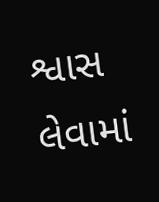શ્વાસ લેવામાં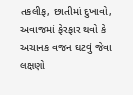તકલીફ, છાતીમાં દુખાવો, અવાજમાં ફેરફાર થવો કે અચાનક વજન ઘટવું જેવા લક્ષણો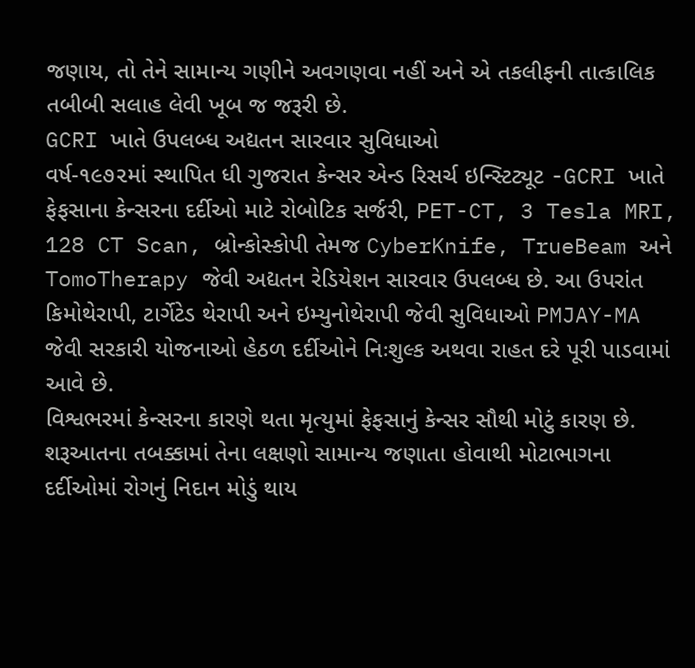જણાય, તો તેને સામાન્ય ગણીને અવગણવા નહીં અને એ તકલીફની તાત્કાલિક તબીબી સલાહ લેવી ખૂબ જ જરૂરી છે.
GCRI ખાતે ઉપલબ્ધ અદ્યતન સારવાર સુવિધાઓ
વર્ષ-૧૯૭૨માં સ્થાપિત ધી ગુજરાત કેન્સર એન્ડ રિસર્ચ ઇન્સ્ટિટ્યૂટ -GCRI ખાતે ફેફસાના કેન્સરના દર્દીઓ માટે રોબોટિક સર્જરી, PET-CT, 3 Tesla MRI, 128 CT Scan, બ્રોન્કોસ્કોપી તેમજ CyberKnife, TrueBeam અને TomoTherapy જેવી અદ્યતન રેડિયેશન સારવાર ઉપલબ્ધ છે. આ ઉપરાંત કિમોથેરાપી, ટાર્ગેટેડ થેરાપી અને ઇમ્યુનોથેરાપી જેવી સુવિધાઓ PMJAY-MA જેવી સરકારી યોજનાઓ હેઠળ દર્દીઓને નિઃશુલ્ક અથવા રાહત દરે પૂરી પાડવામાં આવે છે.
વિશ્વભરમાં કેન્સરના કારણે થતા મૃત્યુમાં ફેફસાનું કેન્સર સૌથી મોટું કારણ છે. શરૂઆતના તબક્કામાં તેના લક્ષણો સામાન્ય જણાતા હોવાથી મોટાભાગના દર્દીઓમાં રોગનું નિદાન મોડું થાય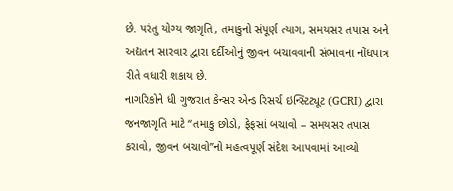છે. પરંતુ યોગ્ય જાગૃતિ, તમાકુનો સંપૂર્ણ ત્યાગ, સમયસર તપાસ અને અદ્યતન સારવાર દ્વારા દર્દીઓનું જીવન બચાવવાની સંભાવના નોંધપાત્ર રીતે વધારી શકાય છે.
નાગરિકોને ધી ગુજરાત કેન્સર એન્ડ રિસર્ચ ઇન્સ્ટિટ્યૂટ (GCRI) દ્વારા જનજાગૃતિ માટે “તમાકુ છોડો, ફેફસાં બચાવો – સમયસર તપાસ કરાવો, જીવન બચાવો”નો મહત્વપૂર્ણ સંદેશ આપવામાં આવ્યો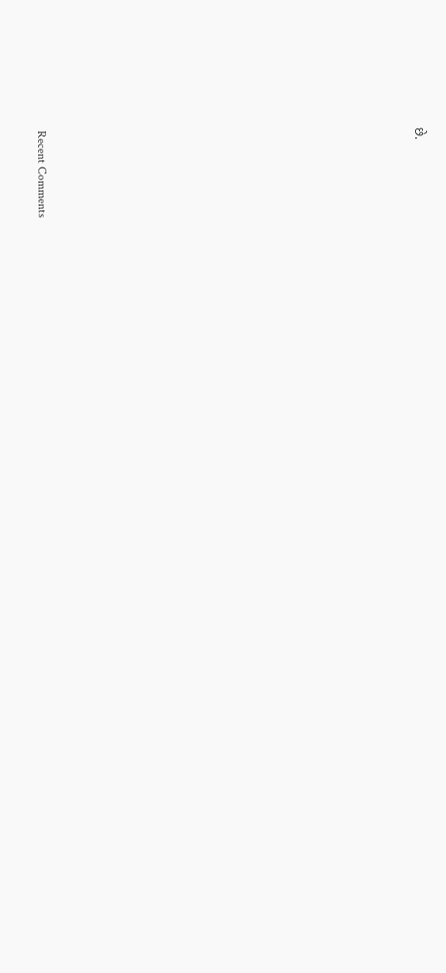છે.















Recent Comments